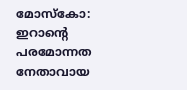മോസ്കോ: ഇറാന്റെ പരമോന്നത നേതാവായ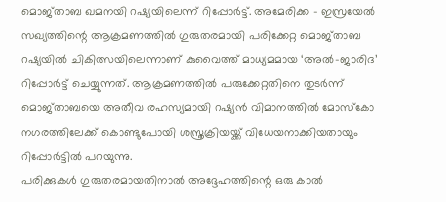മൊജ്താബ ഖമനയി റഷ്യയിലെന്ന് റിപ്പോർട്ട്. അമേരിക്ക – ഇസ്രയേൽ സഖ്യത്തിന്റെ ആക്രമണത്തിൽ ഗുരുതരമായി പരിക്കേറ്റ മൊജ്താബ റഷ്യയിൽ ചികിത്സയിലെന്നാണ് കുവൈത്ത് മാധ്യമമായ ‘അൽ-ജാരിദ’ റിപ്പോർട്ട് ചെയ്യുന്നത്. ആക്രമണത്തിൽ പരുക്കേറ്റതിനെ തുടർന്ന് മൊജ്താബയെ അതീവ രഹസ്യമായി റഷ്യൻ വിമാനത്തിൽ മോസ്കോ നഗരത്തിലേക്ക് കൊണ്ടുപോയി ശസ്ത്രക്രിയയ്ക്ക് വിധേയനാക്കിയതായും റിപ്പോർട്ടിൽ പറയുന്നു.
പരിക്കുകൾ ഗുരുതരമായതിനാൽ അദ്ദേഹത്തിന്റെ ഒരു കാൽ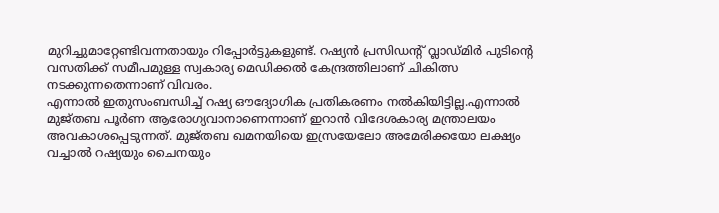മുറിച്ചുമാറ്റേണ്ടിവന്നതായും റിപ്പോർട്ടുകളുണ്ട്. റഷ്യൻ പ്രസിഡന്റ് വ്ലാഡ്മിർ പുടിന്റെ വസതിക്ക് സമീപമുള്ള സ്വകാര്യ മെഡിക്കൽ കേന്ദ്രത്തിലാണ് ചികിത്സ നടക്കുന്നതെന്നാണ് വിവരം.
എന്നാൽ ഇതുസംബന്ധിച്ച് റഷ്യ ഔദ്യോഗിക പ്രതികരണം നൽകിയിട്ടില്ല.എന്നാൽ മുജ്തബ പൂർണ ആരോഗ്യവാനാണെന്നാണ് ഇറാൻ വിദേശകാര്യ മന്ത്രാലയം അവകാശപ്പെടുന്നത്. മുജ്തബ ഖമനയിയെ ഇസ്രയേലോ അമേരിക്കയോ ലക്ഷ്യം വച്ചാൽ റഷ്യയും ചൈനയും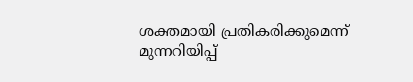ശക്തമായി പ്രതികരിക്കുമെന്ന് മുന്നറിയിപ്പ്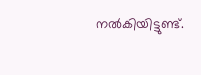നൽകിയിട്ടുണ്ട്.